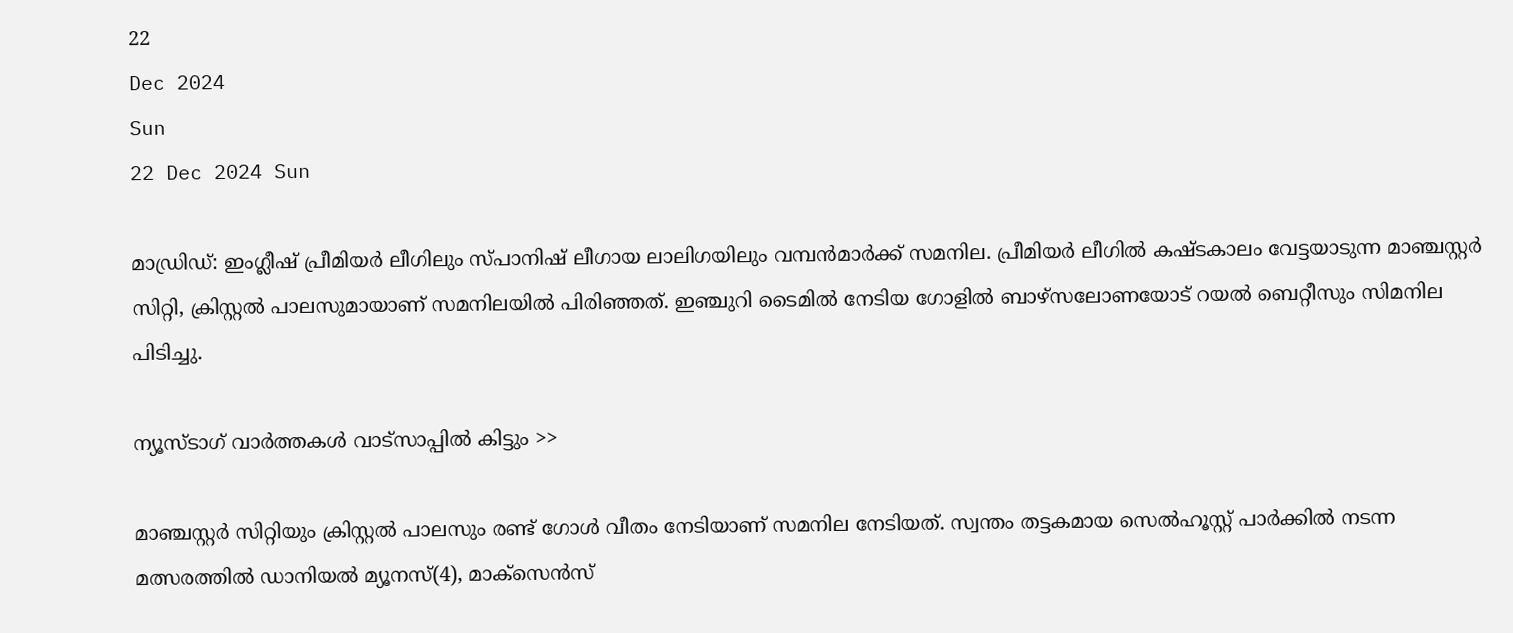22
Dec 2024
Sun
22 Dec 2024 Sun

മാഡ്രിഡ്: ഇംഗ്ലീഷ് പ്രീമിയര്‍ ലീഗിലും സ്പാനിഷ് ലീഗായ ലാലിഗയിലും വമ്പന്‍മാര്‍ക്ക് സമനില. പ്രീമിയര്‍ ലീഗില്‍ കഷ്ടകാലം വേട്ടയാടുന്ന മാഞ്ചസ്റ്റര്‍ സിറ്റി, ക്രിസ്റ്റല്‍ പാലസുമായാണ് സമനിലയില്‍ പിരിഞ്ഞത്. ഇഞ്ചുറി ടൈമില്‍ നേടിയ ഗോളില്‍ ബാഴ്‌സലോണയോട് റയല്‍ ബെറ്റീസും സിമനില പിടിച്ചു.

ന്യൂസ്ടാഗ് വാര്‍ത്തകള്‍ വാട്‌സാപ്പില്‍ കിട്ടും >>

മാഞ്ചസ്റ്റര്‍ സിറ്റിയും ക്രിസ്റ്റല്‍ പാലസും രണ്ട് ഗോള്‍ വീതം നേടിയാണ് സമനില നേടിയത്. സ്വന്തം തട്ടകമായ സെല്‍ഹൂസ്റ്റ് പാര്‍ക്കില്‍ നടന്ന മത്സരത്തില്‍ ഡാനിയല്‍ മ്യൂനസ്(4), മാക്‌സെന്‍സ്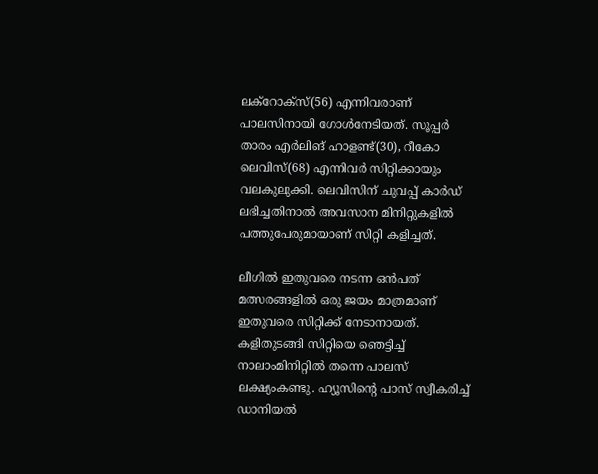ലക്‌റോക്‌സ്(56) എന്നിവരാണ് പാലസിനായി ഗോള്‍നേടിയത്. സൂപ്പര്‍ താരം എര്‍ലിങ് ഹാളണ്ട്(30), റീകോ ലെവിസ്(68) എന്നിവര്‍ സിറ്റിക്കായും വലകുലുക്കി. ലെവിസിന് ചുവപ്പ് കാര്‍ഡ് ലഭിച്ചതിനാല്‍ അവസാന മിനിറ്റുകളില്‍ പത്തുപേരുമായാണ് സിറ്റി കളിച്ചത്.

ലീഗില്‍ ഇതുവരെ നടന്ന ഒന്‍പത് മത്സരങ്ങളില്‍ ഒരു ജയം മാത്രമാണ് ഇതുവരെ സിറ്റിക്ക് നേടാനായത്. കളിതുടങ്ങി സിറ്റിയെ ഞെട്ടിച്ച് നാലാംമിനിറ്റില്‍ തന്നെ പാലസ് ലക്ഷ്യംകണ്ടു. ഹ്യൂസിന്റെ പാസ് സ്വീകരിച്ച് ഡാനിയല്‍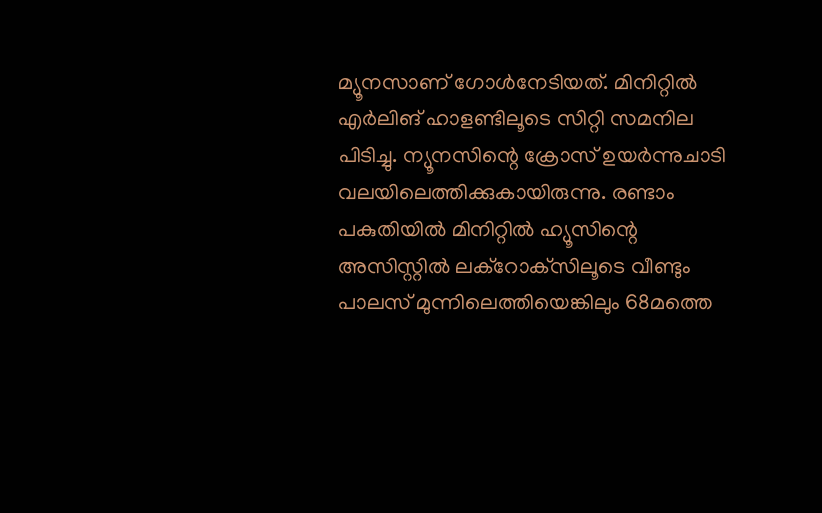മ്യൂനസാണ് ഗോള്‍നേടിയത്. മിനിറ്റില്‍ എര്‍ലിങ് ഹാളണ്ടിലൂടെ സിറ്റി സമനില പിടിച്ചു. ന്യൂനസിന്റെ ക്രോസ് ഉയര്‍ന്നുചാടി വലയിലെത്തിക്കുകായിരുന്നു. രണ്ടാം പകുതിയില്‍ മിനിറ്റില്‍ ഹ്യൂസിന്റെ അസിസ്റ്റില്‍ ലക്‌റോക്‌സിലൂടെ വീണ്ടും പാലസ് മുന്നിലെത്തിയെങ്കിലും 68മത്തെ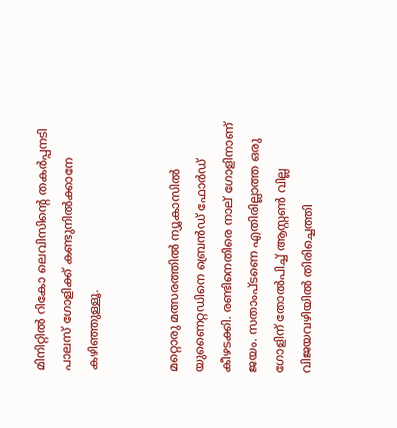മിനിറ്റില്‍ റികോ ലെവിസിന്റെ തകര്‍പ്പനടി പാലസ് ഗോളിക്ക് കണ്ടുനില്‍ക്കാനേ കഴിഞ്ഞുള്ളൂ.


മറ്റൊരു മത്സരത്തില്‍ ന്യൂകാസില്‍ യുണൈറ്റഡിനെ ബ്രെന്‍ഡ് ഫോര്‍ഡ് കീഴടക്കി. രണ്ടിനെതിരെ നാല് ഗോളിനാണ് ജയം. സതാംപ്ടണെ എതിരില്ലാത്ത ഒരു ഗോളിന് തോല്‍പിച്ച് ആസ്റ്റണ്‍ വില്ല വിജയവഴിയില്‍ തിരിച്ചെത്തി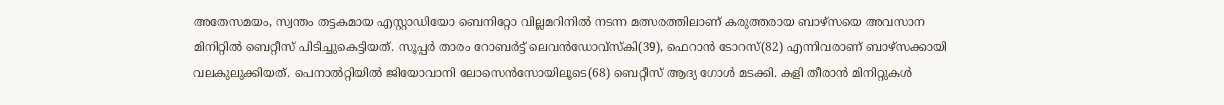അതേസമയം, സ്വന്തം തട്ടകമായ എസ്റ്റാഡിയോ ബെനിറ്റോ വില്ലമറിനില്‍ നടന്ന മത്സരത്തിലാണ് കരുത്തരായ ബാഴ്‌സയെ അവസാന മിനിറ്റില്‍ ബെറ്റീസ് പിടിച്ചുകെട്ടിയത്. സൂപ്പര്‍ താരം റോബര്‍ട്ട് ലെവന്‍ഡോവ്‌സ്‌കി(39), ഫെറാന്‍ ടോറസ്(82) എന്നിവരാണ് ബാഴ്‌സക്കായി വലകുലുക്കിയത്. പെനാല്‍റ്റിയില്‍ ജിയോവാനി ലോസെന്‍സോയിലൂടെ(68) ബെറ്റീസ് ആദ്യ ഗോള്‍ മടക്കി. കളി തീരാന്‍ മിനിറ്റുകള്‍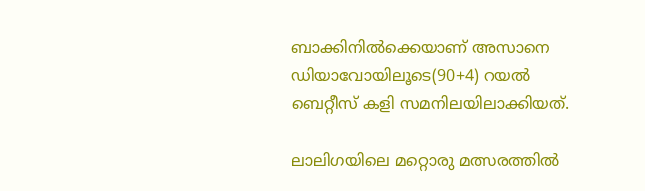ബാക്കിനില്‍ക്കെയാണ് അസാനെ ഡിയാവോയിലൂടെ(90+4) റയല്‍ ബെറ്റീസ് കളി സമനിലയിലാക്കിയത്.

ലാലിഗയിലെ മറ്റൊരു മത്സരത്തില്‍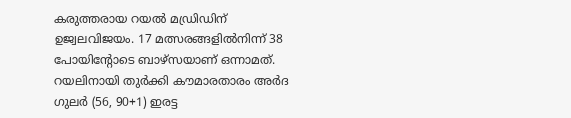കരുത്തരായ റയല്‍ മഡ്രിഡിന് ഉജ്വലവിജയം. 17 മത്സരങ്ങളില്‍നിന്ന് 38 പോയിന്റോടെ ബാഴ്‌സയാണ് ഒന്നാമത്. റയലിനായി തുര്‍ക്കി കൗമാരതാരം അര്‍ദ ഗുലര്‍ (56, 90+1) ഇരട്ട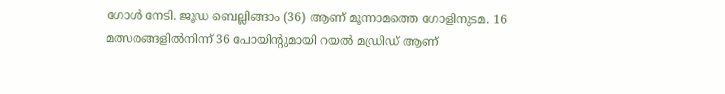ഗോള്‍ നേടി. ജൂഡ ബെല്ലിങ്ങാം (36) ആണ് മൂന്നാമത്തെ ഗോളിനുടമ. 16 മത്സരങ്ങളില്‍നിന്ന് 36 പോയിന്റുമായി റയല്‍ മഡ്രിഡ് ആണ്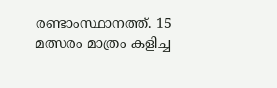രണ്ടാംസ്ഥാനത്ത്. 15 മത്സരം മാത്രം കളിച്ച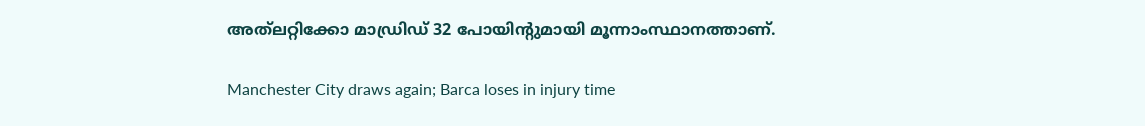അത്‌ലറ്റിക്കോ മാഡ്രിഡ് 32 പോയിന്റുമായി മൂന്നാംസ്ഥാനത്താണ്.

Manchester City draws again; Barca loses in injury time